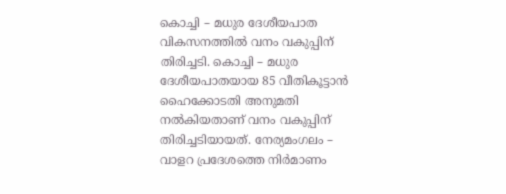കൊച്ചി – മധുര ദേശീയപാത വികസനത്തിൽ വനം വകുപ്പിന് തിരിച്ചടി. കൊച്ചി – മധുര ദേശീയപാതയായ 85 വീതികൂട്ടാൻ ഹൈക്കോടതി അനുമതി നൽകിയതാണ് വനം വകുപ്പിന് തിരിച്ചടിയായത്. നേര്യമംഗലം – വാളറ പ്രദേശത്തെ നിർമാണം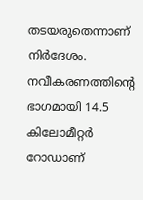തടയരുതെന്നാണ് നിർദേശം.
നവീകരണത്തിന്റെ ഭാഗമായി 14.5 കിലോമീറ്റർ റോഡാണ്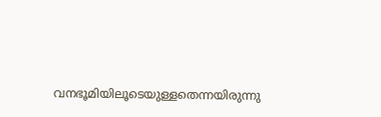വനഭൂമിയിലൂടെയുള്ളതെന്നയിരുന്നു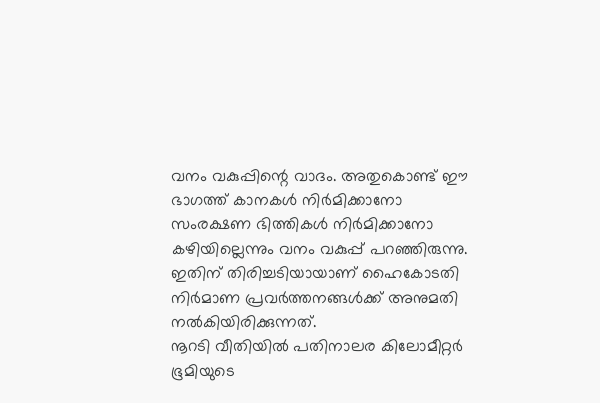വനം വകുപ്പിന്റെ വാദം. അതുകൊണ്ട് ഈ ഭാഗത്ത് കാനകൾ നിർമിക്കാനോ സംരക്ഷണ ഭിത്തികൾ നിർമിക്കാനോ കഴിയില്ലെന്നും വനം വകുപ്പ് പറഞ്ഞിരുന്നു. ഇതിന് തിരിച്ചടിയായാണ് ഹൈകോടതി നിർമാണ പ്രവർത്തനങ്ങൾക്ക് അനുമതി നൽകിയിരിക്കുന്നത്.
നൂറടി വീതിയിൽ പതിനാലര കിലോമീറ്റർ ഭൂമിയുടെ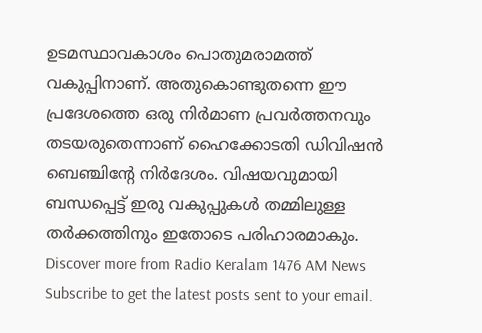ഉടമസ്ഥാവകാശം പൊതുമരാമത്ത് വകുപ്പിനാണ്. അതുകൊണ്ടുതന്നെ ഈ പ്രദേശത്തെ ഒരു നിർമാണ പ്രവർത്തനവും തടയരുതെന്നാണ് ഹൈക്കോടതി ഡിവിഷൻ ബെഞ്ചിന്റേ നിർദേശം. വിഷയവുമായി ബന്ധപ്പെട്ട് ഇരു വകുപ്പുകൾ തമ്മിലുള്ള തർക്കത്തിനും ഇതോടെ പരിഹാരമാകും.
Discover more from Radio Keralam 1476 AM News
Subscribe to get the latest posts sent to your email.